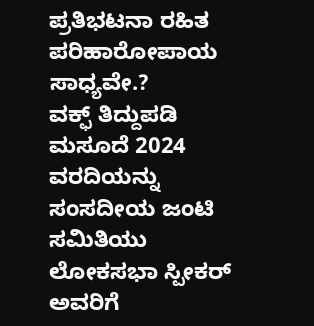ಪ್ರತಿಭಟನಾ ರಹಿತ ಪರಿಹಾರೋಪಾಯ ಸಾಧ್ಯವೇ.?
ವಕ್ಫ್ ತಿದ್ದುಪಡಿ ಮಸೂದೆ 2024 ವರದಿಯನ್ನು ಸಂಸದೀಯ ಜಂಟಿ ಸಮಿತಿಯು ಲೋಕಸಭಾ ಸ್ಪೀಕರ್ ಅವರಿಗೆ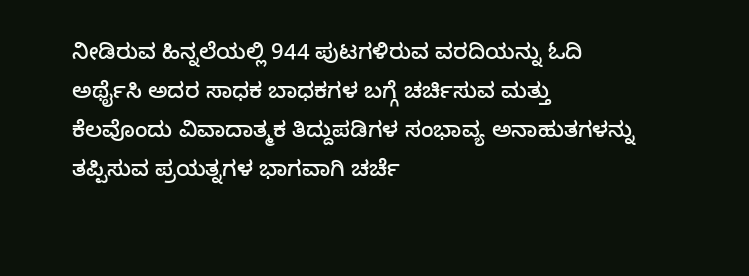ನೀಡಿರುವ ಹಿನ್ನಲೆಯಲ್ಲಿ 944 ಪುಟಗಳಿರುವ ವರದಿಯನ್ನು ಓದಿ ಅರ್ಥೈಸಿ ಅದರ ಸಾಧಕ ಬಾಧಕಗಳ ಬಗ್ಗೆ ಚರ್ಚಿಸುವ ಮತ್ತು ಕೆಲವೊಂದು ವಿವಾದಾತ್ಮಕ ತಿದ್ದುಪಡಿಗಳ ಸಂಭಾವ್ಯ ಅನಾಹುತಗಳನ್ನು ತಪ್ಪಿಸುವ ಪ್ರಯತ್ನಗಳ ಭಾಗವಾಗಿ ಚರ್ಚೆ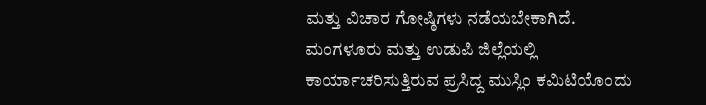ಮತ್ತು ವಿಚಾರ ಗೋಷ್ಠಿಗಳು ನಡೆಯಬೇಕಾಗಿದೆ.
ಮಂಗಳೂರು ಮತ್ತು ಉಡುಪಿ ಜಿಲ್ಲೆಯಲ್ಲಿ ಕಾರ್ಯಾಚರಿಸುತ್ತಿರುವ ಪ್ರಸಿದ್ದ ಮುಸ್ಲಿಂ ಕಮಿಟಿಯೊಂದು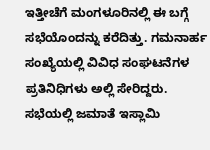ಇತ್ತೀಚೆಗೆ ಮಂಗಳೂರಿನಲ್ಲಿ ಈ ಬಗ್ಗೆ ಸಭೆಯೊಂದನ್ನು ಕರೆದಿತ್ತು. ಗಮನಾರ್ಹ ಸಂಖ್ಯೆಯಲ್ಲಿ ವಿವಿಧ ಸಂಘಟನೆಗಳ ಪ್ರತಿನಿಧಿಗಳು ಅಲ್ಲಿ ಸೇರಿದ್ದರು.
ಸಭೆಯಲ್ಲಿ ಜಮಾತೆ ಇಸ್ಲಾಮಿ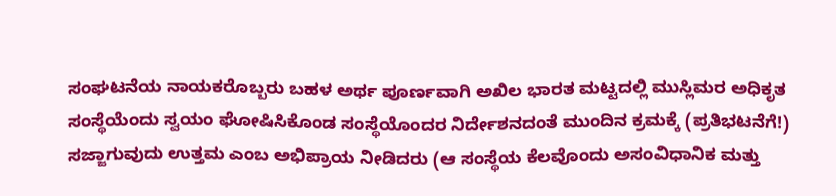ಸಂಘಟನೆಯ ನಾಯಕರೊಬ್ಬರು ಬಹಳ ಅರ್ಥ ಪೂರ್ಣವಾಗಿ ಅಖಿಲ ಭಾರತ ಮಟ್ಟದಲ್ಲಿ ಮುಸ್ಲಿಮರ ಅಧಿಕೃತ ಸಂಸ್ಥೆಯೆಂದು ಸ್ವಯಂ ಘೋಷಿಸಿಕೊಂಡ ಸಂಸ್ಥೆಯೊಂದರ ನಿರ್ದೇಶನದಂತೆ ಮುಂದಿನ ಕ್ರಮಕ್ಕೆ (ಪ್ರತಿಭಟನೆಗೆ!) ಸಜ್ಜಾಗುವುದು ಉತ್ತಮ ಎಂಬ ಅಭಿಪ್ರಾಯ ನೀಡಿದರು (ಆ ಸಂಸ್ಥೆಯ ಕೆಲವೊಂದು ಅಸಂವಿಧಾನಿಕ ಮತ್ತು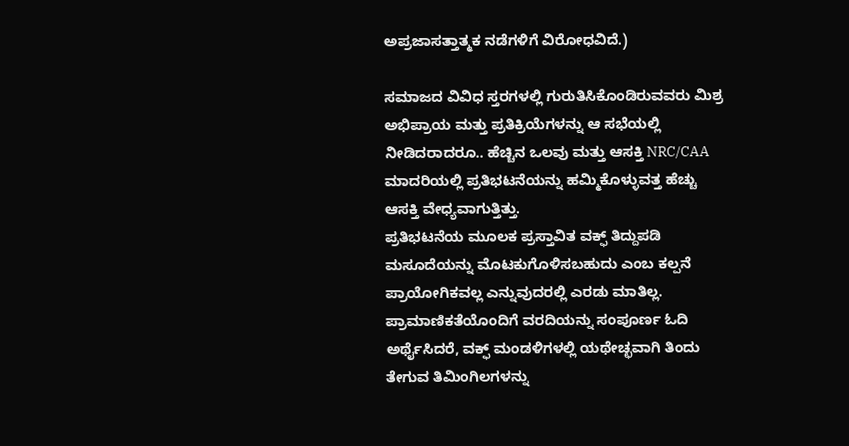ಅಪ್ರಜಾಸತ್ತಾತ್ಮಕ ನಡೆಗಳಿಗೆ ವಿರೋಧವಿದೆ.)

ಸಮಾಜದ ವಿವಿಧ ಸ್ತರಗಳಲ್ಲಿ ಗುರುತಿಸಿಕೊಂಡಿರುವವರು ಮಿಶ್ರ ಅಭಿಪ್ರಾಯ ಮತ್ತು ಪ್ರತಿಕ್ರಿಯೆಗಳನ್ನು ಆ ಸಭೆಯಲ್ಲಿ ನೀಡಿದರಾದರೂ.. ಹೆಚ್ಚಿನ ಒಲವು ಮತ್ತು ಆಸಕ್ತಿ NRC/CAA ಮಾದರಿಯಲ್ಲಿ ಪ್ರತಿಭಟನೆಯನ್ನು ಹಮ್ಮಿಕೊಳ್ಳುವತ್ತ ಹೆಚ್ಚು ಆಸಕ್ತಿ ವೇಧ್ಯವಾಗುತ್ತಿತ್ತು.
ಪ್ರತಿಭಟನೆಯ ಮೂಲಕ ಪ್ರಸ್ತಾವಿತ ವಕ್ಫ್ ತಿದ್ದುಪಡಿ ಮಸೂದೆಯನ್ನು ಮೊಟಕುಗೊಳಿಸಬಹುದು ಎಂಬ ಕಲ್ಪನೆ ಪ್ರಾಯೋಗಿಕವಲ್ಲ ಎನ್ನುವುದರಲ್ಲಿ ಎರಡು ಮಾತಿಲ್ಲ. ಪ್ರಾಮಾಣಿಕತೆಯೊಂದಿಗೆ ವರದಿಯನ್ನು ಸಂಪೂರ್ಣ ಓದಿ ಅರ್ಥೈಸಿದರೆ, ವಕ್ಫ್ ಮಂಡಳಿಗಳಲ್ಲಿ ಯಥೇಚ್ಛವಾಗಿ ತಿಂದು ತೇಗುವ ತಿಮಿಂಗಿಲಗಳನ್ನು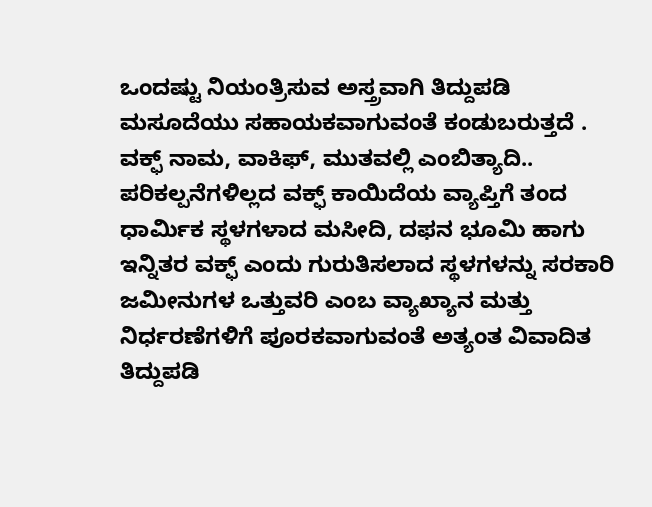ಒಂದಷ್ಟು ನಿಯಂತ್ರಿಸುವ ಅಸ್ತ್ರವಾಗಿ ತಿದ್ದುಪಡಿ
ಮಸೂದೆಯು ಸಹಾಯಕವಾಗುವಂತೆ ಕಂಡುಬರುತ್ತದೆ .
ವಕ್ಫ್ ನಾಮ, ವಾಕಿಫ್, ಮುತವಲ್ಲಿ ಎಂಬಿತ್ಯಾದಿ.. ಪರಿಕಲ್ಪನೆಗಳಿಲ್ಲದ ವಕ್ಫ್ ಕಾಯಿದೆಯ ವ್ಯಾಪ್ತಿಗೆ ತಂದ ಧಾರ್ಮಿಕ ಸ್ಥಳಗಳಾದ ಮಸೀದಿ, ದಫನ ಭೂಮಿ ಹಾಗು ಇನ್ನಿತರ ವಕ್ಫ್ ಎಂದು ಗುರುತಿಸಲಾದ ಸ್ಥಳಗಳನ್ನು ಸರಕಾರಿ ಜಮೀನುಗಳ ಒತ್ತುವರಿ ಎಂಬ ವ್ಯಾಖ್ಯಾನ ಮತ್ತು ನಿರ್ಧರಣೆಗಳಿಗೆ ಪೂರಕವಾಗುವಂತೆ ಅತ್ಯಂತ ವಿವಾದಿತ ತಿದ್ದುಪಡಿ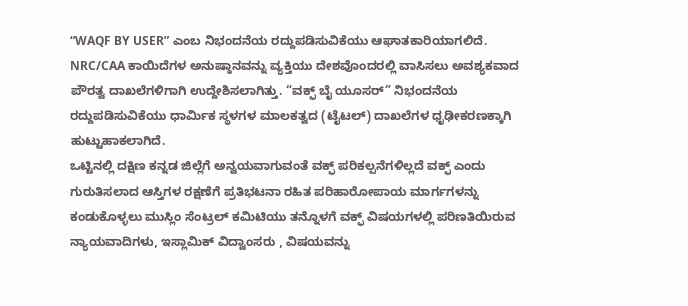“WAQF BY USER” ಎಂಬ ನಿಭಂದನೆಯ ರದ್ದುಪಡಿಸುವಿಕೆಯು ಆಘಾತಕಾರಿಯಾಗಲಿದೆ.
NRC/CAA ಕಾಯಿದೆಗಳ ಅನುಷ್ಠಾನವನ್ನು ವ್ಯಕ್ತಿಯು ದೇಶವೊಂದರಲ್ಲಿ ವಾಸಿಸಲು ಅವಶ್ಯಕವಾದ ಪೌರತ್ವ ದಾಖಲೆಗಳಿಗಾಗಿ ಉದ್ದೇಶಿಸಲಾಗಿತ್ತು. “ವಕ್ಫ್ ಬೈ ಯೂಸರ್” ನಿಭಂದನೆಯ ರದ್ದುಪಡಿಸುವಿಕೆಯು ಧಾರ್ಮಿಕ ಸ್ಥಳಗಳ ಮಾಲಕತ್ವದ (ಟೈಟಲ್) ದಾಖಲೆಗಳ ಧೃಢೀಕರಣಕ್ಕಾಗಿ ಹುಟ್ಟುಹಾಕಲಾಗಿದೆ.
ಒಟ್ಟಿನಲ್ಲಿ ದಕ್ಷಿಣ ಕನ್ನಡ ಜಿಲ್ಲೆಗೆ ಅನ್ವಯವಾಗುವಂತೆ ವಕ್ಫ್ ಪರಿಕಲ್ಪನೆಗಳಿಲ್ಲದೆ ವಕ್ಫ್ ಎಂದು ಗುರುತಿಸಲಾದ ಆಸ್ತಿಗಳ ರಕ್ಷಣೆಗೆ ಪ್ರತಿಭಟನಾ ರಹಿತ ಪರಿಹಾರೋಪಾಯ ಮಾರ್ಗಗಳನ್ನು ಕಂಡುಕೊಳ್ಳಲು ಮುಸ್ಲಿಂ ಸೆಂಟ್ರಲ್ ಕಮಿಟಿಯು ತನ್ನೊಳಗೆ ವಕ್ಫ್ ವಿಷಯಗಳಲ್ಲಿ ಪರಿಣತಿಯಿರುವ ನ್ಯಾಯವಾದಿಗಳು, ಇಸ್ಲಾಮಿಕ್ ವಿದ್ವಾಂಸರು , ವಿಷಯವನ್ನು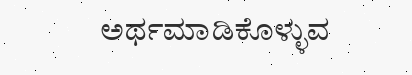ಅರ್ಥಮಾಡಿಕೊಳ್ಳುವ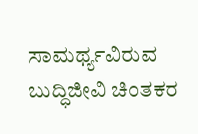ಸಾಮರ್ಥ್ಯವಿರುವ ಬುದ್ಧಿಜೀವಿ ಚಿಂತಕರ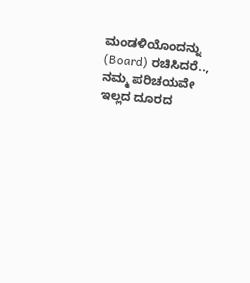ಮಂಡಳಿಯೊಂದನ್ನು (Board) ರಚಿಸಿದರೆ.., ನಮ್ಮ ಪರಿಚಯವೇ ಇಲ್ಲದ ದೂರದ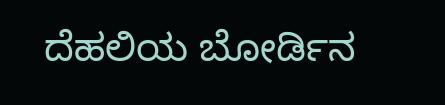ದೆಹಲಿಯ ಬೋರ್ಡಿನ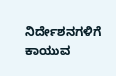ನಿರ್ದೇಶನಗಳಿಗೆ ಕಾಯುವ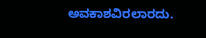ಅವಕಾಶವಿರಲಾರದು.